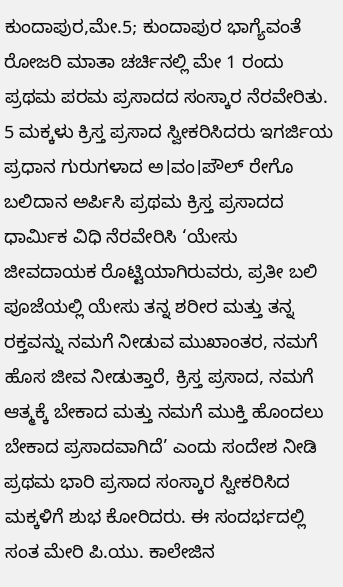ಕುಂದಾಪುರ,ಮೇ.5; ಕುಂದಾಪುರ ಭಾಗ್ಯೆವಂತೆ ರೋಜರಿ ಮಾತಾ ಚರ್ಚಿನಲ್ಲಿ ಮೇ 1 ರಂದು ಪ್ರಥಮ ಪರಮ ಪ್ರಸಾದದ ಸಂಸ್ಕಾರ ನೆರವೇರಿತು. 5 ಮಕ್ಕಳು ಕ್ರಿಸ್ತ ಪ್ರಸಾದ ಸ್ವೀಕರಿಸಿದರು ಇಗರ್ಜಿಯ ಪ್ರಧಾನ ಗುರುಗಳಾದ ಅ।ವಂ।ಪೌಲ್ ರೇಗೊ ಬಲಿದಾನ ಅರ್ಪಿಸಿ ಪ್ರಥಮ ಕ್ರಿಸ್ತ ಪ್ರಸಾದದ ಧಾರ್ಮಿಕ ವಿಧಿ ನೆರವೇರಿಸಿ ‘ಯೇಸು ಜೀವದಾಯಕ ರೊಟ್ಟಿಯಾಗಿರುವರು, ಪ್ರತೀ ಬಲಿ ಪೂಜೆಯಲ್ಲಿ ಯೇಸು ತನ್ನ ಶರೀರ ಮತ್ತು ತನ್ನ ರಕ್ತವನ್ನು ನಮಗೆ ನೀಡುವ ಮುಖಾಂತರ, ನಮಗೆ ಹೊಸ ಜೀವ ನೀಡುತ್ತಾರೆ, ಕ್ರಿಸ್ತ ಪ್ರಸಾದ, ನಮಗೆ ಆತ್ಮಕ್ಕೆ ಬೇಕಾದ ಮತ್ತು ನಮಗೆ ಮುಕ್ತಿ ಹೊಂದಲು ಬೇಕಾದ ಪ್ರಸಾದವಾಗಿದೆ’ ಎಂದು ಸಂದೇಶ ನೀಡಿ ಪ್ರಥಮ ಭಾರಿ ಪ್ರಸಾದ ಸಂಸ್ಕಾರ ಸ್ವೀಕರಿಸಿದ ಮಕ್ಕಳಿಗೆ ಶುಭ ಕೋರಿದರು. ಈ ಸಂದರ್ಭದಲ್ಲಿ ಸಂತ ಮೇರಿ ಪಿ.ಯು. ಕಾಲೇಜಿನ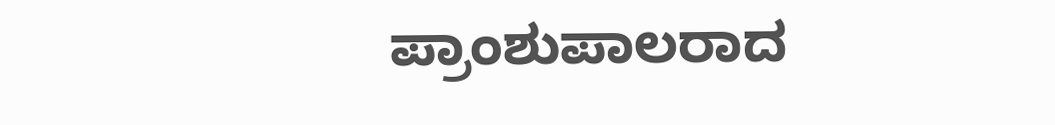ಪ್ರಾಂಶುಪಾಲರಾದ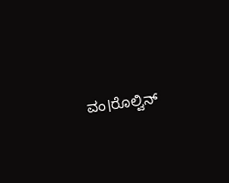ವಂ।ರೊಲ್ವಿನ್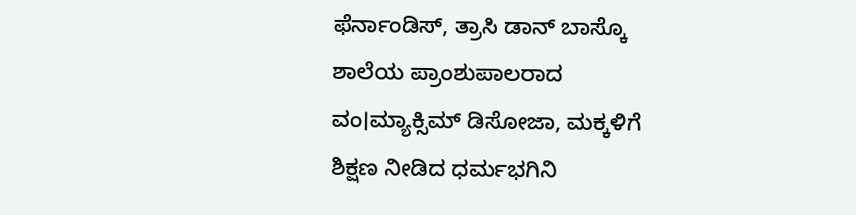ಫೆರ್ನಾಂಡಿಸ್, ತ್ರಾಸಿ ಡಾನ್ ಬಾಸ್ಕೊ ಶಾಲೆಯ ಪ್ರಾಂಶುಪಾಲರಾದ ವಂ।ಮ್ಯಾಕ್ಸಿಮ್ ಡಿಸೋಜಾ, ಮಕ್ಕಳಿಗೆ ಶಿಕ್ಷಣ ನೀಡಿದ ಧರ್ಮಭಗಿನಿ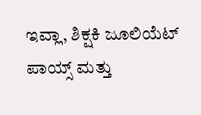ಇವ್ಲಾ, ಶಿಕ್ಷಕಿ ಜೂಲಿಯೆಟ್ ಪಾಯ್ಸ್ ಮತ್ತು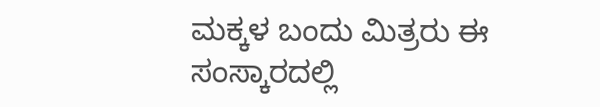ಮಕ್ಕಳ ಬಂದು ಮಿತ್ರರು ಈ ಸಂಸ್ಕಾರದಲ್ಲಿ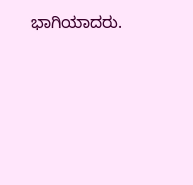ಭಾಗಿಯಾದರು.